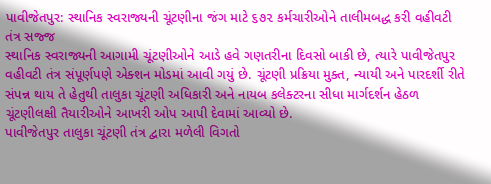પાવીજેતપુર: સ્થાનિક સ્વરાજ્યની ચૂંટણીના જંગ માટે ૬૭૨ કર્મચારીઓને તાલીમબદ્ધ કરી વહીવટી તંત્ર સજ્જ
સ્થાનિક સ્વરાજ્યની આગામી ચૂંટણીઓને આડે હવે ગણતરીના દિવસો બાકી છે, ત્યારે પાવીજેતપુર વહીવટી તંત્ર સંપૂર્ણપણે એક્શન મોડમાં આવી ગયું છે. ચૂંટણી પ્રક્રિયા મુક્ત, ન્યાયી અને પારદર્શી રીતે સંપન્ન થાય તે હેતુથી તાલુકા ચૂંટણી અધિકારી અને નાયબ કલેક્ટરના સીધા માર્ગદર્શન હેઠળ ચૂંટણીલક્ષી તૈયારીઓને આખરી ઓપ આપી દેવામાં આવ્યો છે.
પાવીજેતપુર તાલુકા ચૂંટણી તંત્ર દ્વારા મળેલી વિગતો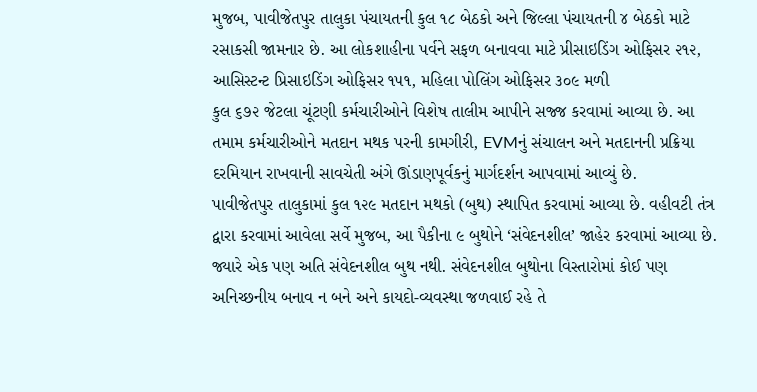મુજબ, પાવીજેતપુર તાલુકા પંચાયતની કુલ ૧૮ બેઠકો અને જિલ્લા પંચાયતની ૪ બેઠકો માટે રસાકસી જામનાર છે. આ લોકશાહીના પર્વને સફળ બનાવવા માટે પ્રીસાઇડિંગ ઓફિસર ૨૧૨, આસિસ્ટન્ટ પ્રિસાઇડિંગ ઓફિસર ૧૫૧, મહિલા પોલિંગ ઓફિસર ૩૦૯ મળી
કુલ ૬૭૨ જેટલા ચૂંટણી કર્મચારીઓને વિશેષ તાલીમ આપીને સજ્જ કરવામાં આવ્યા છે. આ તમામ કર્મચારીઓને મતદાન મથક પરની કામગીરી, EVMનું સંચાલન અને મતદાનની પ્રક્રિયા દરમિયાન રાખવાની સાવચેતી અંગે ઊંડાણપૂર્વકનું માર્ગદર્શન આપવામાં આવ્યું છે.
પાવીજેતપુર તાલુકામાં કુલ ૧૨૯ મતદાન મથકો (બુથ) સ્થાપિત કરવામાં આવ્યા છે. વહીવટી તંત્ર દ્વારા કરવામાં આવેલા સર્વે મુજબ, આ પૈકીના ૯ બુથોને ‘સંવેદનશીલ’ જાહેર કરવામાં આવ્યા છે. જ્યારે એક પણ અતિ સંવેદનશીલ બુથ નથી. સંવેદનશીલ બુથોના વિસ્તારોમાં કોઈ પણ અનિચ્છનીય બનાવ ન બને અને કાયદો-વ્યવસ્થા જળવાઈ રહે તે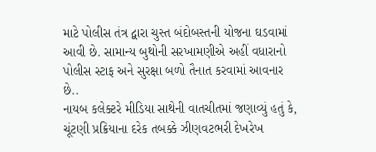માટે પોલીસ તંત્ર દ્વારા ચુસ્ત બંદોબસ્તની યોજના ઘડવામાં આવી છે. સામાન્ય બુથોની સરખામણીએ અહીં વધારાનો પોલીસ સ્ટાફ અને સુરક્ષા બળો તૈનાત કરવામાં આવનાર છે..
નાયબ કલેક્ટરે મીડિયા સાથેની વાતચીતમાં જણાવ્યું હતું કે, ચૂંટણી પ્રક્રિયાના દરેક તબક્કે ઝીણવટભરી દેખરેખ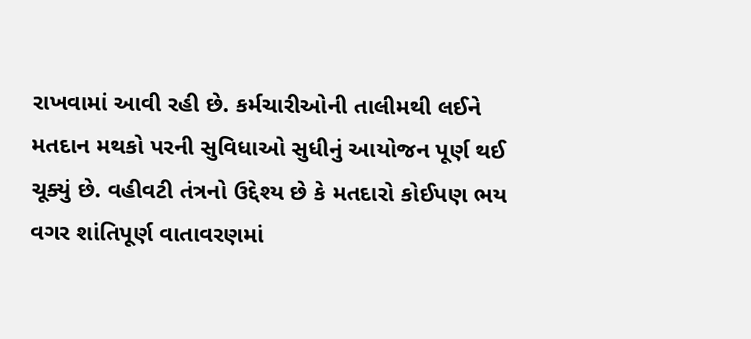રાખવામાં આવી રહી છે. કર્મચારીઓની તાલીમથી લઈને મતદાન મથકો પરની સુવિધાઓ સુધીનું આયોજન પૂર્ણ થઈ ચૂક્યું છે. વહીવટી તંત્રનો ઉદ્દેશ્ય છે કે મતદારો કોઈપણ ભય વગર શાંતિપૂર્ણ વાતાવરણમાં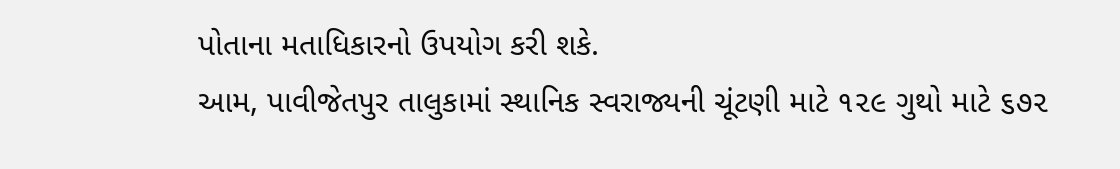પોતાના મતાધિકારનો ઉપયોગ કરી શકે.
આમ, પાવીજેતપુર તાલુકામાં સ્થાનિક સ્વરાજ્યની ચૂંટણી માટે ૧૨૯ ગુથો માટે ૬૭૨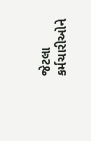જેટલા કર્મચારીઓને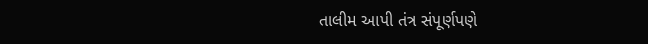તાલીમ આપી તંત્ર સંપૂર્ણપણે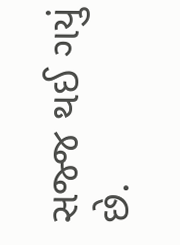સજ્જ થઈ ગયું છે.